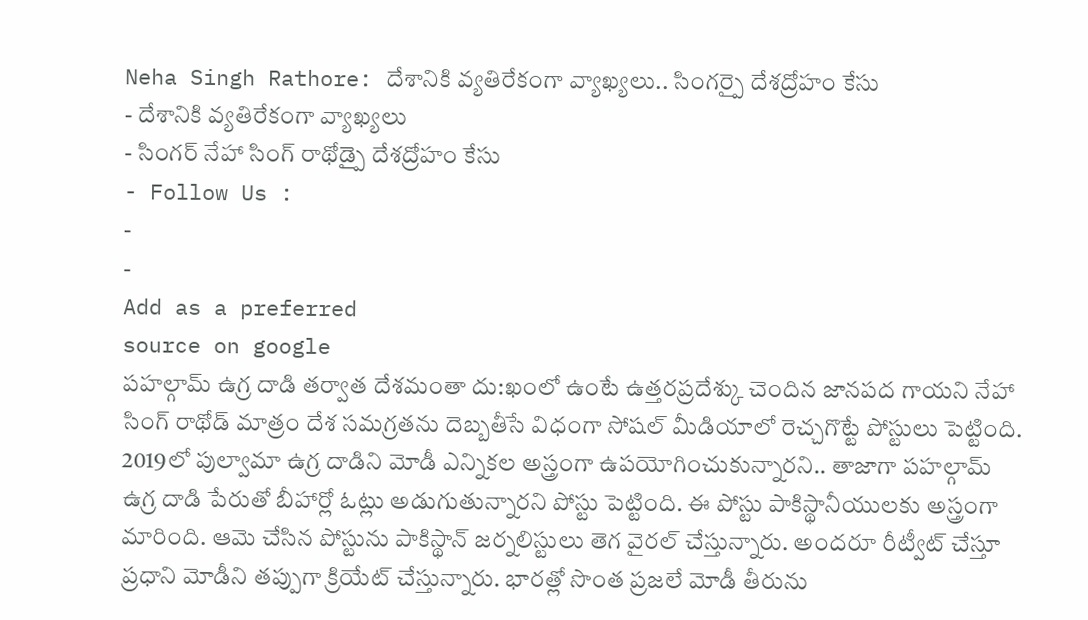Neha Singh Rathore: దేశానికి వ్యతిరేకంగా వ్యాఖ్యలు.. సింగర్పై దేశద్రోహం కేసు
- దేశానికి వ్యతిరేకంగా వ్యాఖ్యలు
- సింగర్ నేహా సింగ్ రాథోడ్పై దేశద్రోహం కేసు
- Follow Us :
-
-
Add as a preferred
source on google
పహల్గామ్ ఉగ్ర దాడి తర్వాత దేశమంతా దు:ఖంలో ఉంటే ఉత్తరప్రదేశ్కు చెందిన జానపద గాయని నేహా సింగ్ రాథోడ్ మాత్రం దేశ సమగ్రతను దెబ్బతీసే విధంగా సోషల్ మీడియాలో రెచ్చగొట్టే పోస్టులు పెట్టింది. 2019లో పుల్వామా ఉగ్ర దాడిని మోడీ ఎన్నికల అస్త్రంగా ఉపయోగించుకున్నారని.. తాజాగా పహల్గామ్ ఉగ్ర దాడి పేరుతో బీహార్లో ఓట్లు అడుగుతున్నారని పోస్టు పెట్టింది. ఈ పోస్టు పాకిస్థానీయులకు అస్త్రంగా మారింది. ఆమె చేసిన పోస్టును పాకిస్థాన్ జర్నలిస్టులు తెగ వైరల్ చేస్తున్నారు. అందరూ రీట్వీట్ చేస్తూ ప్రధాని మోడీని తప్పుగా క్రియేట్ చేస్తున్నారు. భారత్లో సొంత ప్రజలే మోడీ తీరును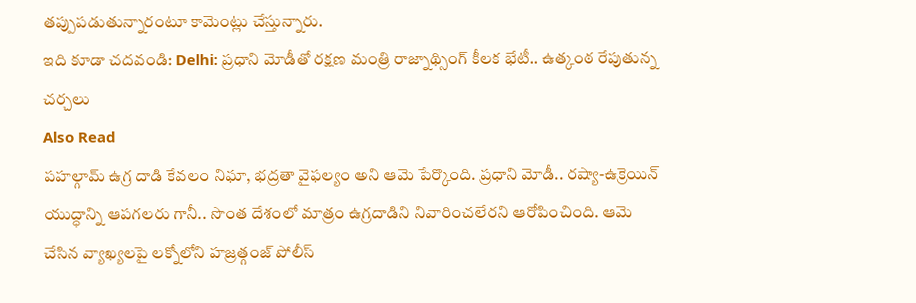తప్పుపడుతున్నారంటూ కామెంట్లు చేస్తున్నారు.
ఇది కూడా చదవండి: Delhi: ప్రధాని మోడీతో రక్షణ మంత్రి రాజ్నాథ్సింగ్ కీలక భేటీ.. ఉత్కంఠ రేపుతున్న చర్చలు
Also Read
పహల్గామ్ ఉగ్ర దాడి కేవలం నిఘా, భద్రతా వైఫల్యం అని ఆమె పేర్కొంది. ప్రధాని మోడీ.. రష్యా-ఉక్రెయిన్ యుద్ధాన్ని ఆపగలరు గానీ.. సొంత దేశంలో మాత్రం ఉగ్రదాడిని నివారించలేరని ఆరోపించింది. ఆమె చేసిన వ్యాఖ్యలపై లక్నోలోని హజ్రత్గంజ్ పోలీస్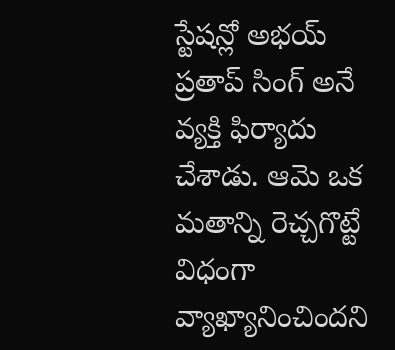స్టేషన్లో అభయ్ ప్రతాప్ సింగ్ అనే వ్యక్తి ఫిర్యాదు చేశాడు. ఆమె ఒక మతాన్ని రెచ్చగొట్టే విధంగా వ్యాఖ్యానించిందని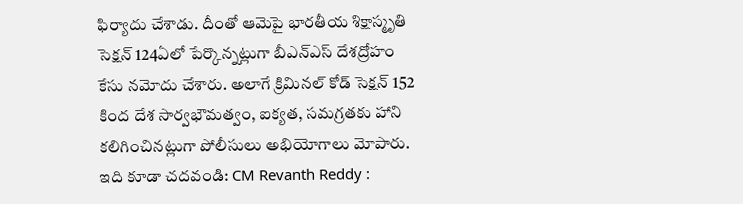ఫిర్యాదు చేశాడు. దీంతో ఆమెపై భారతీయ శిక్షాస్మృతి సెక్షన్ 124ఏలో పేర్కొన్నట్లుగా బీఎన్ఎస్ దేశద్రోహం కేసు నమోదు చేశారు. అలాగే క్రిమినల్ కోడ్ సెక్షన్ 152 కింద దేశ సార్వభౌమత్వం, ఐక్యత, సమగ్రతకు హాని కలిగించినట్లుగా పోలీసులు అభియోగాలు మోపారు.
ఇది కూడా చదవండి: CM Revanth Reddy :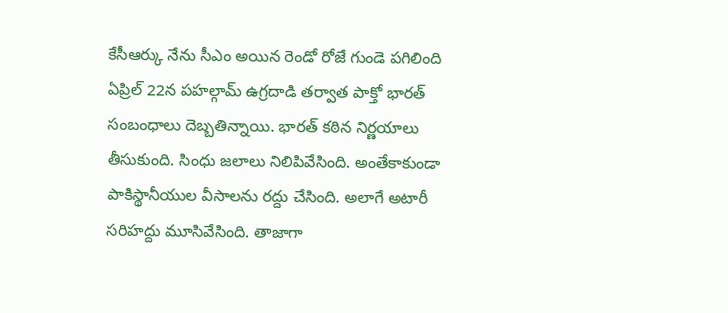కేసీఆర్కు నేను సీఎం అయిన రెండో రోజే గుండె పగిలింది
ఏప్రిల్ 22న పహల్గామ్ ఉగ్రదాడి తర్వాత పాక్తో భారత్ సంబంధాలు దెబ్బతిన్నాయి. భారత్ కఠిన నిర్ణయాలు తీసుకుంది. సింధు జలాలు నిలిపివేసింది. అంతేకాకుండా పాకిస్థానీయుల వీసాలను రద్దు చేసింది. అలాగే అటారీ సరిహద్దు మూసివేసింది. తాజాగా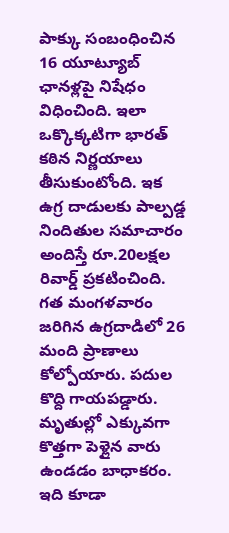పాక్కు సంబంధించిన 16 యూట్యూబ్ ఛానళ్లపై నిషేధం విధించింది. ఇలా ఒక్కొక్కటిగా భారత్ కఠిన నిర్ణయాలు తీసుకుంటోంది. ఇక ఉగ్ర దాడులకు పాల్పడ్డ నిందితుల సమాచారం అందిస్తే రూ.20లక్షల రివార్డ్ ప్రకటించింది. గత మంగళవారం జరిగిన ఉగ్రదాడిలో 26 మంది ప్రాణాలు కోల్పోయారు. పదుల కొద్ది గాయపడ్డారు. మృతుల్లో ఎక్కువగా కొత్తగా పెళ్లైన వారు ఉండడం బాధాకరం.
ఇది కూడా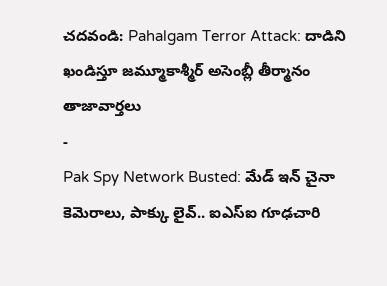చదవండి: Pahalgam Terror Attack: దాడిని ఖండిస్తూ జమ్మూకాశ్మీర్ అసెంబ్లీ తీర్మానం
తాజావార్తలు
-
Pak Spy Network Busted: మేడ్ ఇన్ చైనా కెమెరాలు, పాక్కు లైవ్.. ఐఎస్ఐ గూఢచారి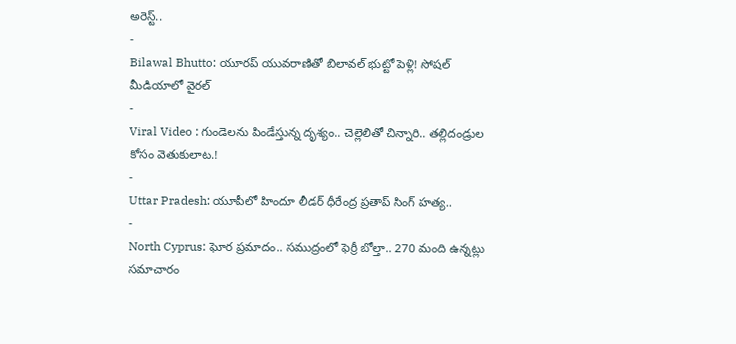అరెస్ట్..
-
Bilawal Bhutto: యూరప్ యువరాణితో బిలావల్ భుట్టో పెళ్లి! సోషల్ మీడియాలో వైరల్
-
Viral Video : గుండెలను పిండేస్తున్న దృశ్యం.. చెల్లెలితో చిన్నారి.. తల్లిదండ్రుల కోసం వెతుకులాట.!
-
Uttar Pradesh: యూపీలో హిందూ లీడర్ ధీరేంద్ర ప్రతాప్ సింగ్ హత్య..
-
North Cyprus: ఘోర ప్రమాదం.. సముద్రంలో ఫెర్రీ బోల్తా.. 270 మంది ఉన్నట్లు సమాచారం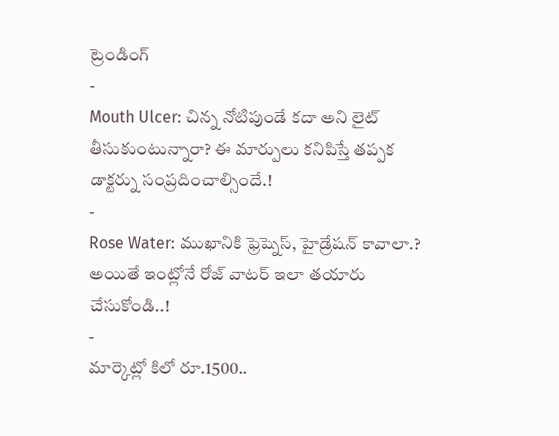ట్రెండింగ్
-
Mouth Ulcer: చిన్న నోటిపుండే కదా అని లైట్ తీసుకుంటున్నారా? ఈ మార్పులు కనిపిస్తే తప్పక డాక్టర్ను సంప్రదించాల్సిందే.!
-
Rose Water: ముఖానికి ఫ్రెష్నెస్, హైడ్రేషన్ కావాలా.? అయితే ఇంట్లోనే రోజ్ వాటర్ ఇలా తయారు చేసుకోండి..!
-
మార్కెట్లో కిలో రూ.1500..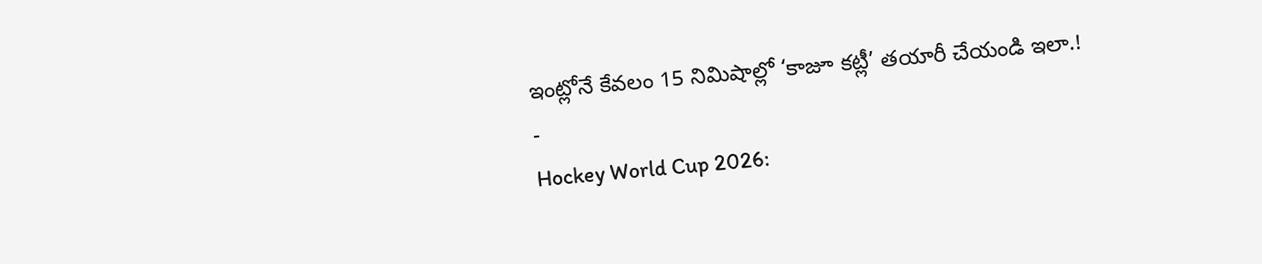ఇంట్లోనే కేవలం 15 నిమిషాల్లో ‘కాజూ కట్లీ’ తయారీ చేయండి ఇలా.!
-
Hockey World Cup 2026: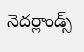నెదర్లాండ్స్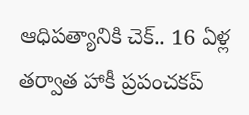ఆధిపత్యానికి చెక్.. 16 ఏళ్ల తర్వాత హాకీ ప్రపంచకప్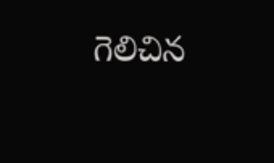గెలిచిన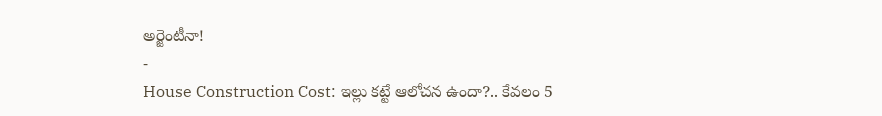అర్జెంటీనా!
-
House Construction Cost: ఇల్లు కట్టే ఆలోచన ఉందా?.. కేవలం 5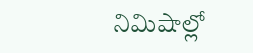నిమిషాల్లో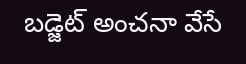బడ్జెట్ అంచనా వేసే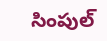సింపుల్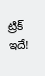ట్రిక్ ఇదే!